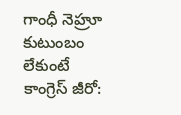గాంధీ నెహ్రూ కుటుంబం లేకుంటే కాంగ్రెస్ జీరో: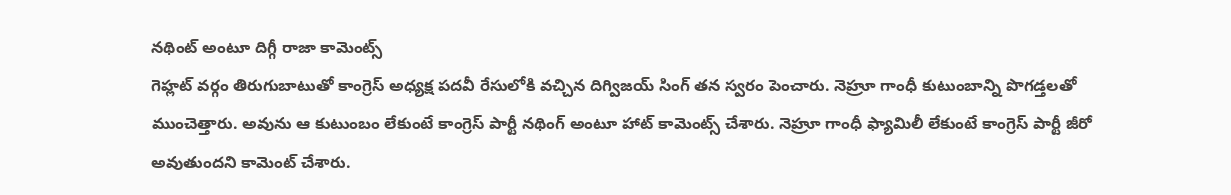నథింట్ అంటూ దిగ్గీ రాజా కామెంట్స్
గెహ్లట్ వర్గం తిరుగుబాటుతో కాంగ్రెస్ అధ్యక్ష పదవీ రేసులోకి వచ్చిన దిగ్విజయ్ సింగ్ తన స్వరం పెంచారు. నెహ్రూ గాంధీ కుటుంబాన్ని పొగడ్తలతో ముంచెత్తారు. అవును ఆ కుటుంబం లేకుంటే కాంగ్రెస్ పార్టీ నథింగ్ అంటూ హాట్ కామెంట్స్ చేశారు. నెహ్రూ గాంధీ ఫ్యామిలీ లేకుంటే కాంగ్రెస్ పార్టీ జీరో అవుతుందని కామెంట్ చేశారు.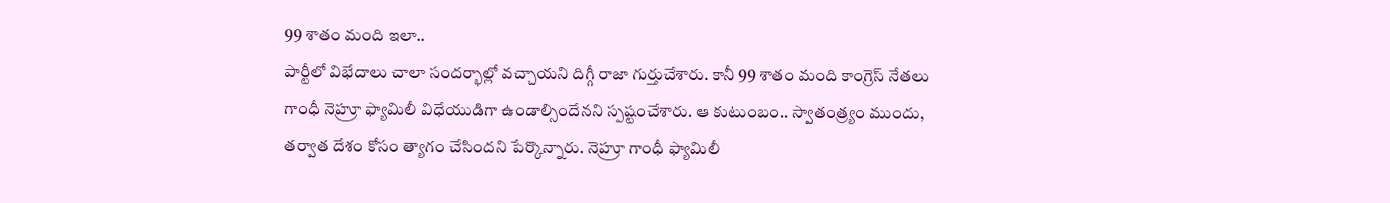99 శాతం మంది ఇలా..
పార్టీలో విభేదాలు చాలా సందర్భాల్లో వచ్చాయని దిగ్గీ రాజా గుర్తుచేశారు. కానీ 99 శాతం మంది కాంగ్రెస్ నేతలు గాంధీ నెహ్రూ ఫ్యామిలీ విధేయుడిగా ఉండాల్సిందేనని స్పష్టంచేశారు. ఆ కుటుంబం.. స్వాతంత్ర్యం ముందు, తర్వాత దేశం కోసం త్యాగం చేసిందని పేర్కొన్నారు. నెహ్రూ గాంధీ ఫ్యామిలీ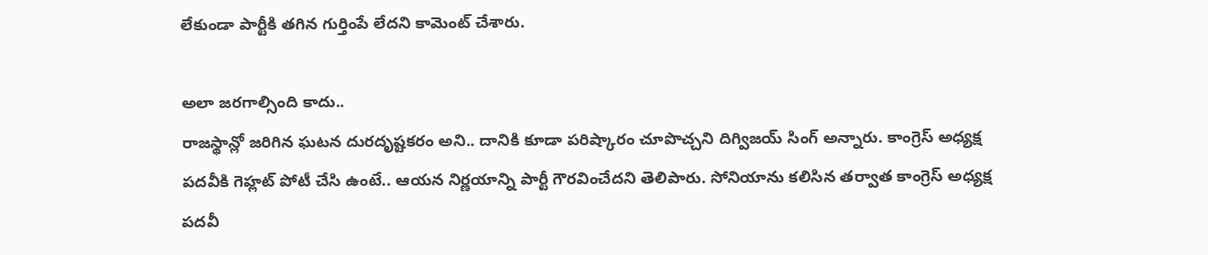లేకుండా పార్టీకి తగిన గుర్తింపే లేదని కామెంట్ చేశారు.

అలా జరగాల్సింది కాదు..
రాజస్థాన్లో జరిగిన ఘటన దురదృష్టకరం అని.. దానికి కూడా పరిష్కారం చూపొచ్చని దిగ్విజయ్ సింగ్ అన్నారు. కాంగ్రెస్ అధ్యక్ష పదవీకి గెహ్లట్ పోటీ చేసి ఉంటే.. ఆయన నిర్ణయాన్ని పార్టీ గౌరవించేదని తెలిపారు. సోనియాను కలిసిన తర్వాత కాంగ్రెస్ అధ్యక్ష పదవీ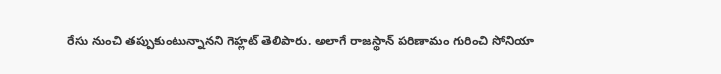రేసు నుంచి తప్పుకుంటున్నానని గెహ్లట్ తెలిపారు. అలాగే రాజస్థాన్ పరిణామం గురించి సోనియా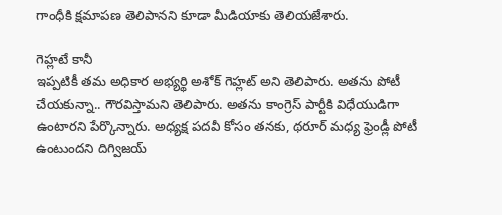గాంధీకి క్షమాపణ తెలిపానని కూడా మీడియాకు తెలియజేశారు.

గెహ్లటే కానీ
ఇప్పటికీ తమ అధికార అభ్యర్థి అశోక్ గెహ్లట్ అని తెలిపారు. అతను పోటీ చేయకున్నా.. గౌరవిస్తామని తెలిపారు. అతను కాంగ్రెస్ పార్టీకి విధేయుడిగా ఉంటారని పేర్కొన్నారు. అధ్యక్ష పదవీ కోసం తనకు, థరూర్ మధ్య ఫ్రెండ్లీ పోటీ ఉంటుందని దిగ్విజయ్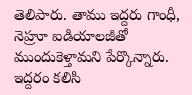తెలిపారు. తాము ఇద్దరు గాంధీ, నెహ్రూ ఐడియాలజీతో ముందుకెళ్తామని పేర్కొన్నారు. ఇద్దరం కలిసి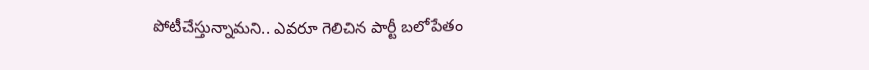పోటీచేస్తున్నామని.. ఎవరూ గెలిచిన పార్టీ బలోపేతం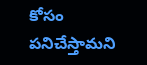కోసం పనిచేస్తామని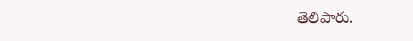తెలిపారు.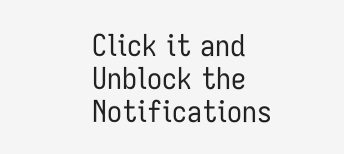Click it and Unblock the Notifications